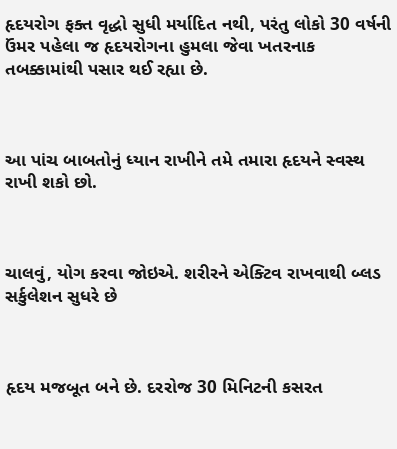હૃદયરોગ ફક્ત વૃદ્ધો સુધી મર્યાદિત નથી, પરંતુ લોકો 30 વર્ષની ઉંમર પહેલા જ હૃદયરોગના હુમલા જેવા ખતરનાક તબક્કામાંથી પસાર થઈ રહ્યા છે.



આ પાંચ બાબતોનું ધ્યાન રાખીને તમે તમારા હૃદયને સ્વસ્થ રાખી શકો છો.



ચાલવું, યોગ કરવા જોઇએ. શરીરને એક્ટિવ રાખવાથી બ્લડ સર્કુલેશન સુધરે છે



હૃદય મજબૂત બને છે. દરરોજ 30 મિનિટની કસરત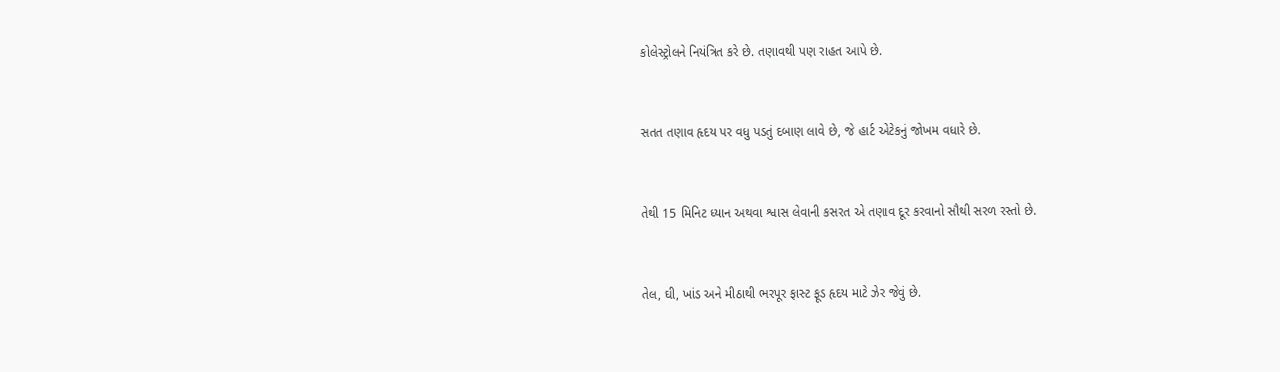કોલેસ્ટ્રોલને નિયંત્રિત કરે છે. તણાવથી પણ રાહત આપે છે.



સતત તણાવ હૃદય પર વધુ પડતું દબાણ લાવે છે, જે હાર્ટ એટેકનું જોખમ વધારે છે.



તેથી 15 મિનિટ ધ્યાન અથવા શ્વાસ લેવાની કસરત એ તણાવ દૂર કરવાનો સૌથી સરળ રસ્તો છે.



તેલ, ઘી, ખાંડ અને મીઠાથી ભરપૂર ફાસ્ટ ફૂડ હૃદય માટે ઝેર જેવું છે.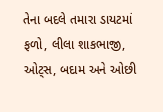તેના બદલે તમારા ડાયટમાં ફળો, લીલા શાકભાજી, ઓટ્સ, બદામ અને ઓછી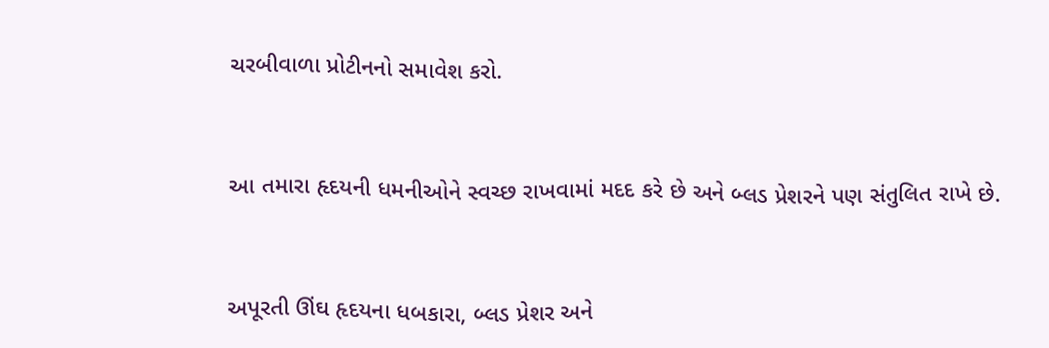ચરબીવાળા પ્રોટીનનો સમાવેશ કરો.



આ તમારા હૃદયની ધમનીઓને સ્વચ્છ રાખવામાં મદદ કરે છે અને બ્લડ પ્રેશરને પણ સંતુલિત રાખે છે.



અપૂરતી ઊંઘ હૃદયના ધબકારા, બ્લડ પ્રેશર અને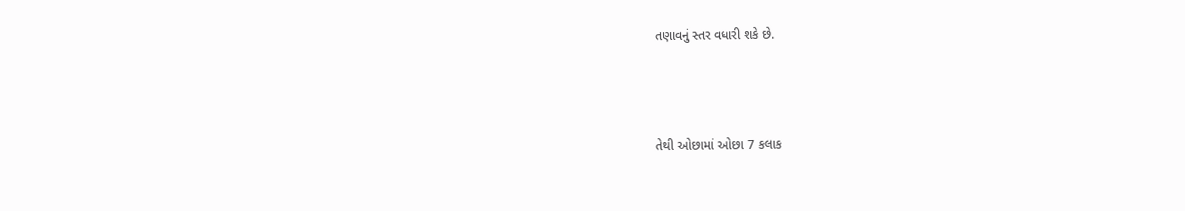તણાવનું સ્તર વધારી શકે છે.



તેથી ઓછામાં ઓછા 7 કલાક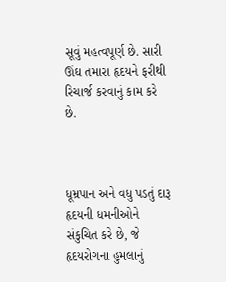સૂવું મહત્વપૂર્ણ છે. સારી ઊંઘ તમારા હૃદયને ફરીથી રિચાર્જ કરવાનું કામ કરે છે.



ધૂમ્રપાન અને વધુ પડતું દારૂ હૃદયની ધમનીઓને સંકુચિત કરે છે, જે હૃદયરોગના હુમલાનું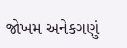જોખમ અનેકગણું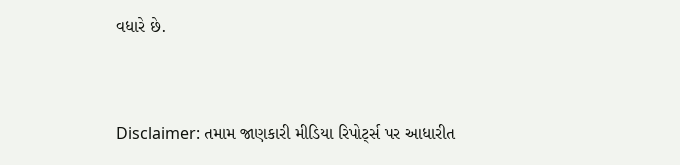વધારે છે.



Disclaimer: તમામ જાણકારી મીડિયા રિપોર્ટ્સ પર આધારીત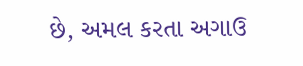છે, અમલ કરતા અગાઉ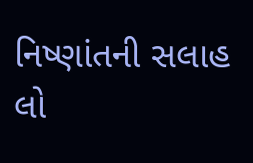નિષ્ણાંતની સલાહ લો